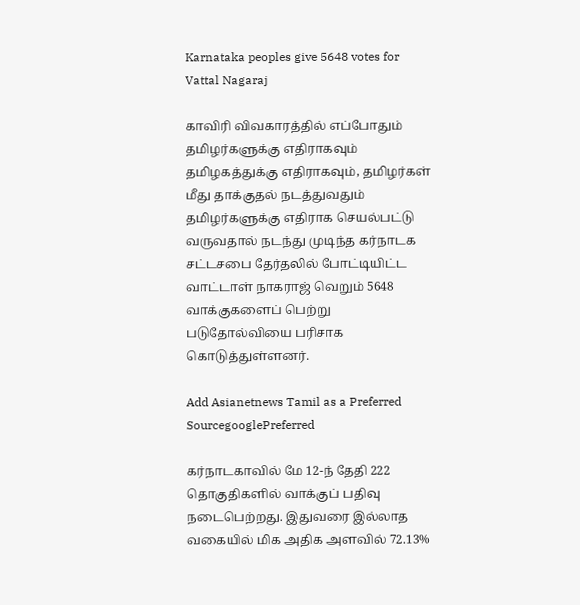Karnataka peoples give 5648 votes for Vattal Nagaraj

காவிரி விவகாரத்தில் எப்போதும் தமிழர்களுக்கு எதிராகவும் தமிழகத்துக்கு எதிராகவும், தமிழர்கள் மீது தாக்குதல் நடத்துவதும் தமிழர்களுக்கு எதிராக செயல்பட்டு வருவதால் நடந்து முடிந்த கர்நாடக சட்டசபை தேர்தலில் போட்டியிட்ட வாட்டாள் நாகராஜ் வெறும் 5648 வாக்குகளைப் பெற்று படுதோல்வியை பரிசாக கொடுத்துள்ளனர்.

Add Asianetnews Tamil as a Preferred SourcegooglePreferred

கர்நாடகாவில் மே 12-ந் தேதி 222 தொகுதிகளில் வாக்குப் பதிவு நடைபெற்றது. இதுவரை இல்லாத வகையில் மிக அதிக அளவில் 72.13%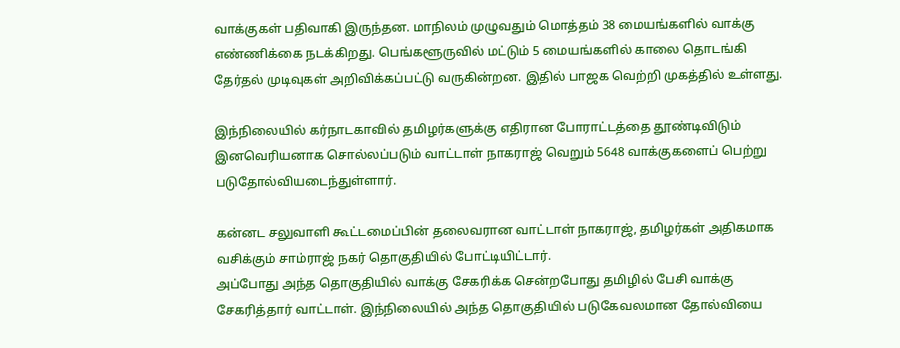வாக்குகள் பதிவாகி இருந்தன. மாநிலம் முழுவதும் மொத்தம் 38 மையங்களில் வாக்கு எண்ணிக்கை நடக்கிறது. பெங்களூருவில் மட்டும் 5 மையங்களில் காலை தொடங்கி தேர்தல் முடிவுகள் அறிவிக்கப்பட்டு வருகின்றன. இதில் பாஜக வெற்றி முகத்தில் உள்ளது.

இந்நிலையில் கர்நாடகாவில் தமிழர்களுக்கு எதிரான போராட்டத்தை தூண்டிவிடும் இனவெரியனாக சொல்லப்படும் வாட்டாள் நாகராஜ் வெறும் 5648 வாக்குகளைப் பெற்று படுதோல்வியடைந்துள்ளார்.

கன்னட சலுவாளி கூட்டமைப்பின் தலைவரான வாட்டாள் நாகராஜ், தமிழர்கள் அதிகமாக வசிக்கும் சாம்ராஜ் நகர் தொகுதியில் போட்டியிட்டார்.
அப்போது அந்த தொகுதியில் வாக்கு சேகரிக்க சென்றபோது தமிழில் பேசி வாக்கு சேகரித்தார் வாட்டாள். இந்நிலையில் அந்த தொகுதியில் படுகேவலமான தோல்வியை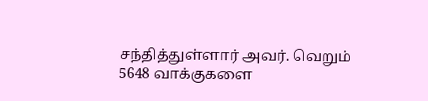சந்தித்துள்ளார் அவர். வெறும் 5648 வாக்குகளை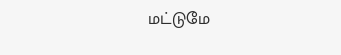மட்டுமே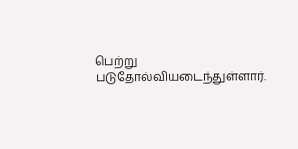பெற்று படுதோல்வியடைந்துள்ளார்.